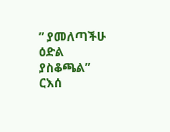” ያመለጣችሁ ዕድል ያስቆጫል” ርእሰ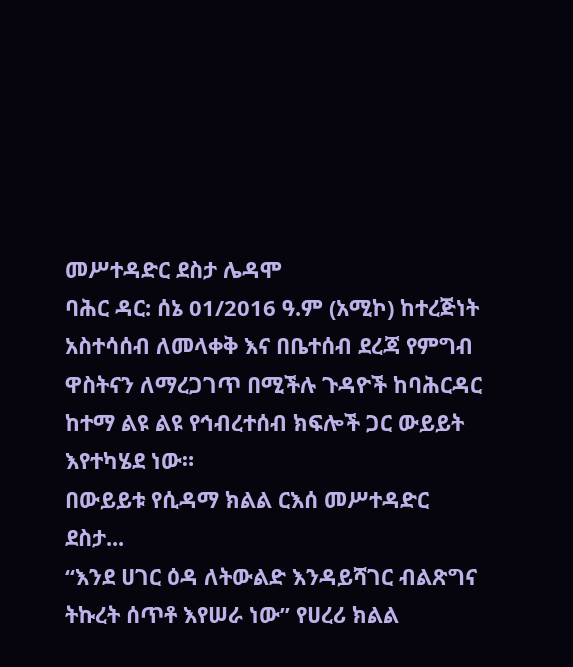መሥተዳድር ደስታ ሌዳሞ
ባሕር ዳር: ሰኔ 01/2016 ዓ.ም (አሚኮ) ከተረጅነት አስተሳሰብ ለመላቀቅ እና በቤተሰብ ደረጃ የምግብ ዋስትናን ለማረጋገጥ በሚችሉ ጉዳዮች ከባሕርዳር ከተማ ልዩ ልዩ የኅብረተሰብ ክፍሎች ጋር ውይይት እየተካሄደ ነው።
በውይይቱ የሲዳማ ክልል ርእሰ መሥተዳድር ደስታ...
“እንደ ሀገር ዕዳ ለትውልድ እንዳይሻገር ብልጽግና ትኩረት ሰጥቶ እየሠራ ነው” የሀረሪ ክልል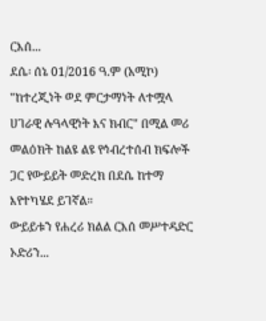ርእሰ...
ደሴ፡ ሰኔ 01/2016 ዓ.ም (አሚኮ) "ከተረጂነት ወደ ምርታማነት ለተሟላ ሀገራዊ ሉዓላዊነት እና ክብር" በሚል መሪ መልዕክት ከልዩ ልዩ የኅብረተሰብ ክፍሎች ጋር የውይይት መድረክ በደሴ ከተማ እየተካሄደ ይገኛል።
ውይይቱን የሐረሪ ክልል ርእሰ መሥተዳድር ኦድሪን...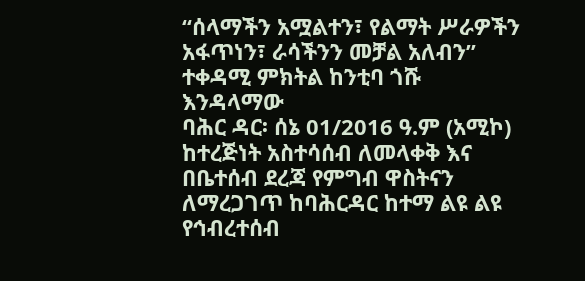“ሰላማችን አሟልተን፣ የልማት ሥራዎችን አፋጥነን፣ ራሳችንን መቻል አለብን” ተቀዳሚ ምክትል ከንቲባ ጎሹ እንዳላማው
ባሕር ዳር፡ ሰኔ 01/2016 ዓ.ም (አሚኮ) ከተረጅነት አስተሳሰብ ለመላቀቅ እና በቤተሰብ ደረጃ የምግብ ዋስትናን ለማረጋገጥ ከባሕርዳር ከተማ ልዩ ልዩ የኅብረተሰብ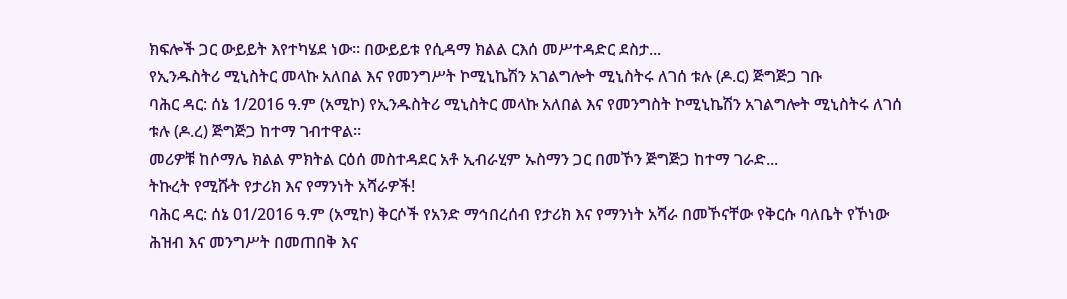ክፍሎች ጋር ውይይት እየተካሄደ ነው። በውይይቱ የሲዳማ ክልል ርእሰ መሥተዳድር ደስታ...
የኢንዱስትሪ ሚኒስትር መላኩ አለበል እና የመንግሥት ኮሚኒኬሽን አገልግሎት ሚኒስትሩ ለገሰ ቱሉ (ዶ.ር) ጅግጅጋ ገቡ
ባሕር ዳር: ሰኔ 1/2016 ዓ.ም (አሚኮ) የኢንዱስትሪ ሚኒስትር መላኩ አለበል እና የመንግስት ኮሚኒኬሽን አገልግሎት ሚኒስትሩ ለገሰ ቱሉ (ዶ.ረ) ጅግጅጋ ከተማ ገብተዋል።
መሪዎቹ ከሶማሌ ክልል ምክትል ርዕሰ መስተዳደር አቶ ኢብራሂም ኡስማን ጋር በመኾን ጅግጅጋ ከተማ ገራድ...
ትኩረት የሚሹት የታሪክ እና የማንነት አሻራዎች!
ባሕር ዳር: ሰኔ 01/2016 ዓ.ም (አሚኮ) ቅርሶች የአንድ ማኅበረሰብ የታሪክ እና የማንነት አሻራ በመኾናቸው የቅርሱ ባለቤት የኾነው ሕዝብ እና መንግሥት በመጠበቅ እና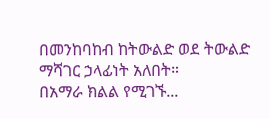በመንከባከብ ከትውልድ ወደ ትውልድ ማሻገር ኃላፊነት አለበት።
በአማራ ክልል የሚገኙ...